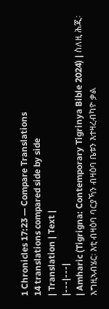1 Chronicles 17:23 — Compare Translations
14 translations compared side by side
| Translation | Text |
|---|---|
| Amharic (Tigrigna: Contemporary Tigrinya Bible 2024) | ስለዚ ሕጂ፡ እግዚኣብሄር፡ እቲ ብዛዕባ ባርያኻን ብዛዕባ ቤቱን እተዛረብካዮ ቃል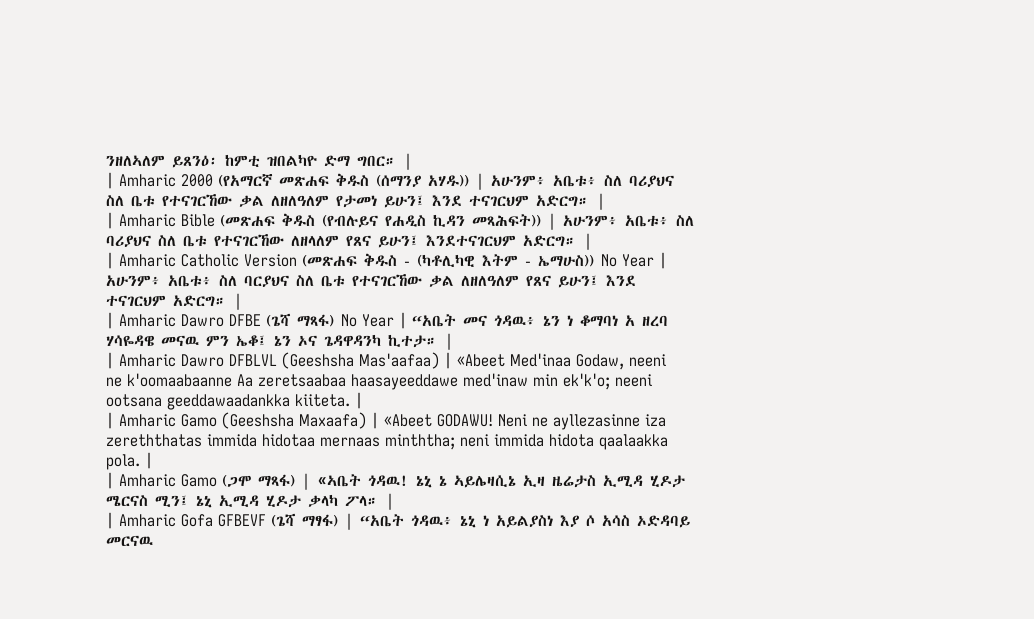ንዘለኣለም ይጸንዕ፡ ከምቲ ዝበልካዮ ድማ ግበር። |
| Amharic 2000 (የአማርኛ መጽሐፍ ቅዱስ (ሰማንያ አሃዱ)) | አሁንም፥ አቤቱ፥ ስለ ባሪያህና ስለ ቤቱ የተናገርኸው ቃል ለዘለዓለም የታመነ ይሁን፤ እንደ ተናገርህም አድርግ። |
| Amharic Bible (መጽሐፍ ቅዱስ (የብሉይና የሐዲስ ኪዳን መጻሕፍት)) | አሁንም፥ አቤቱ፥ ስለ ባሪያህና ስለ ቤቱ የተናገርኸው ለዘላለም የጸና ይሁን፤ እንደተናገርህም አድርግ። |
| Amharic Catholic Version (መጽሐፍ ቅዱስ - (ካቶሊካዊ እትም - ኤማሁስ)) No Year | አሁንም፥ አቤቱ፥ ስለ ባርያህና ስለ ቤቱ የተናገርኸው ቃል ለዘለዓለም የጸና ይሁን፤ እንደ ተናገርህም አድርግ። |
| Amharic Dawro DFBE (ጌሻ ማጻፋ) No Year | “አቤት መና ጎዳዉ፥ ኔን ነ ቆማባነ አ ዘረባ ሃሳዬዳዌ መናዉ ምን ኤቆ፤ ኔን ኦና ጌዳዋዳንካ ኪተታ። |
| Amharic Dawro DFBLVL (Geeshsha Mas'aafaa) | «Abeet Med'inaa Godaw, neeni ne k'oomaabaanne Aa zeretsaabaa haasayeeddawe med'inaw min ek'k'o; neeni ootsana geeddawaadankka kiiteta. |
| Amharic Gamo (Geeshsha Maxaafa) | «Abeet GODAWU! Neni ne ayllezasinne iza zereththatas immida hidotaa mernaas minththa; neni immida hidota qaalaakka pola. |
| Amharic Gamo (ጋሞ ማጻፋ) | «ኣቤት ጎዳዉ! ኔኒ ኔ ኣይሌዛሲኔ ኢዛ ዜሬታስ ኢሚዳ ሂዶታ ሜርናስ ሚን፤ ኔኒ ኢሚዳ ሂዶታ ቃላካ ፖላ። |
| Amharic Gofa GFBEVF (ጌሻ ማፃፋ) | “አቤት ጎዳዉ፥ ኔኒ ነ አይልያስነ እያ ሶ አሳስ ኦድዳባይ መርናዉ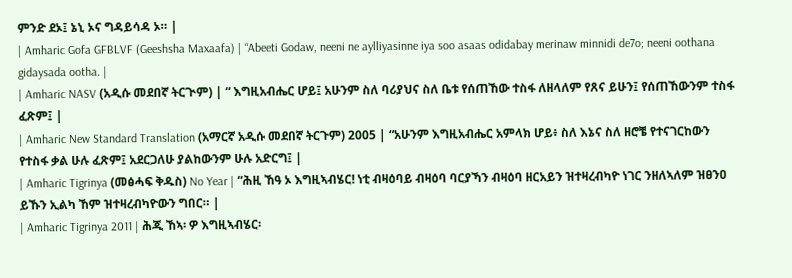ምንድ ደኦ፤ ኔኒ ኦና ግዳይሳዳ ኦ። |
| Amharic Gofa GFBLVF (Geeshsha Maxaafa) | “Abeeti Godaw, neeni ne aylliyasinne iya soo asaas odidabay merinaw minnidi de7o; neeni oothana gidaysada ootha. |
| Amharic NASV (አዲሱ መደበኛ ትርጒም) | “ እግዚአብሔር ሆይ፤ አሁንም ስለ ባሪያህና ስለ ቤቱ የሰጠኸው ተስፋ ለዘላለም የጸና ይሁን፤ የሰጠኸውንም ተስፋ ፈጽም፤ |
| Amharic New Standard Translation (አማርኛ አዲሱ መደበኛ ትርጉም) 2005 | “አሁንም እግዚአብሔር አምላክ ሆይ፥ ስለ እኔና ስለ ዘሮቼ የተናገርከውን የተስፋ ቃል ሁሉ ፈጽም፤ አደርጋለሁ ያልከውንም ሁሉ አድርግ፤ |
| Amharic Tigrinya (መፅሓፍ ቅዱስ) No Year | “ሕዚ ኸዓ ኦ እግዚኣብሄር! ነቲ ብዛዕባይ ብዛዕባ ባርያኻን ብዛዕባ ዘርአይን ዝተዛረብካዮ ነገር ንዘለኣለም ዝፀንዐ ይኹን ኢልካ ኸም ዝተዛረብካዮውን ግበር። |
| Amharic Tigrinya 2011 | ሕጂ ኸኣ፡ ዎ እግዚኣብሄር፡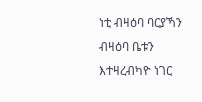ነቲ ብዛዕባ ባርያኻን ብዛዕባ ቤቱን እተዛረብካዮ ነገር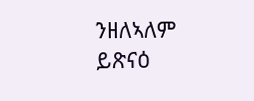ንዘለኣለም ይጽናዕ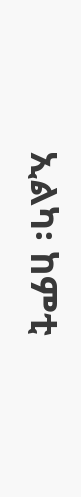ኢልካ፡ ከምቲ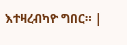እተዛረብካዮ ግበር። |